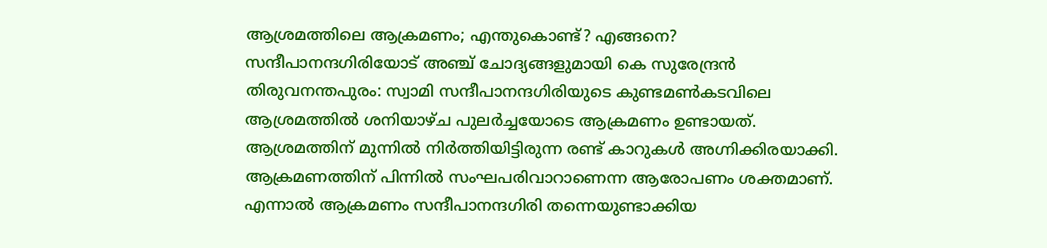ആശ്രമത്തിലെ ആക്രമണം; എന്തുകൊണ്ട്? എങ്ങനെ? സന്ദീപാനന്ദഗിരിയോട് അഞ്ച് ചോദ്യങ്ങളുമായി കെ സുരേന്ദ്രൻ
തിരുവനന്തപുരം: സ്വാമി സന്ദീപാനന്ദഗിരിയുടെ കുണ്ടമൺകടവിലെ ആശ്രമത്തിൽ ശനിയാഴ്ച പുലർച്ചയോടെ ആക്രമണം ഉണ്ടായത്. ആശ്രമത്തിന് മുന്നിൽ നിർത്തിയിട്ടിരുന്ന രണ്ട് കാറുകൾ അഗ്നിക്കിരയാക്കി. ആക്രമണത്തിന് പിന്നിൽ സംഘപരിവാറാണെന്ന ആരോപണം ശക്തമാണ്. എന്നാൽ ആക്രമണം സന്ദീപാനന്ദഗിരി തന്നെയുണ്ടാക്കിയ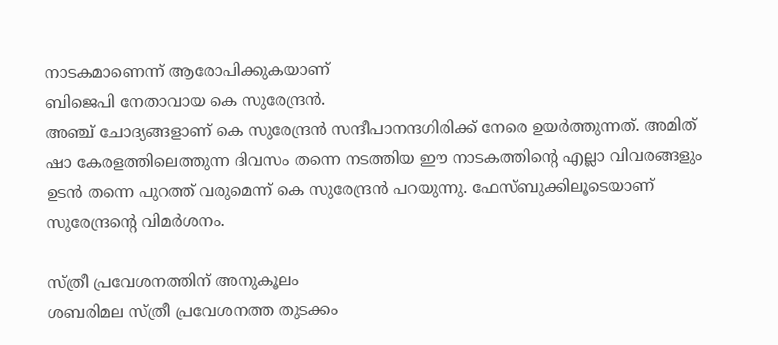നാടകമാണെന്ന് ആരോപിക്കുകയാണ്
ബിജെപി നേതാവായ കെ സുരേന്ദ്രൻ.
അഞ്ച് ചോദ്യങ്ങളാണ് കെ സുരേന്ദ്രൻ സന്ദീപാനന്ദഗിരിക്ക് നേരെ ഉയർത്തുന്നത്. അമിത് ഷാ കേരളത്തിലെത്തുന്ന ദിവസം തന്നെ നടത്തിയ ഈ നാടകത്തിന്റെ എല്ലാ വിവരങ്ങളും ഉടൻ തന്നെ പുറത്ത് വരുമെന്ന് കെ സുരേന്ദ്രൻ പറയുന്നു. ഫേസ്ബുക്കിലൂടെയാണ് സുരേന്ദ്രന്റെ വിമർശനം.

സ്ത്രീ പ്രവേശനത്തിന് അനുകൂലം
ശബരിമല സ്ത്രീ പ്രവേശനത്ത തുടക്കം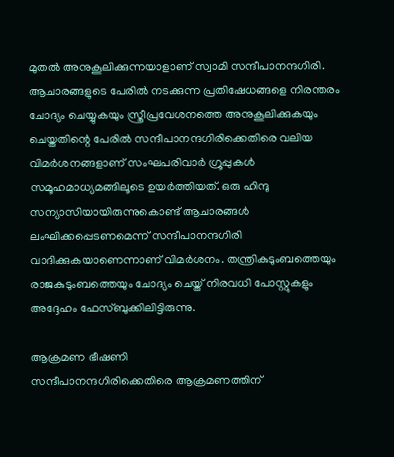മുതൽ അനുകൂലിക്കുന്നയാളാണ് സ്വാമി സന്ദീപാനന്ദഗിരി. ആചാരങ്ങളുടെ പേരിൽ നടക്കുന്ന പ്രതിഷേധങ്ങളെ നിരന്തരം ചോദ്യം ചെയ്യുകയും സ്ത്രീപ്രവേശനത്തെ അനുകൂലിക്കുകയും ചെയ്തതിന്റെ പേരിൽ സന്ദീപാനന്ദഗിരിക്കെതിരെ വലിയ വിമർശനങ്ങളാണ് സംഘപരിവാർ ഗ്രൂപ്പുകൾ സമൂഹമാധ്യമങ്ങിലൂടെ ഉയർത്തിയത്. ഒരു ഹിന്ദു സന്യാസിയായിരുന്നുകൊണ്ട് ആചാരങ്ങൾ ലംഘിക്കപ്പെടണമെന്ന് സന്ദീപാനന്ദഗിരി വാദിക്കുകയാണെന്നാണ് വിമർശനം. തന്ത്രികുടുംബത്തെയും രാജകുടുംബത്തെയും ചോദ്യം ചെയ്ത് നിരവധി പോസ്റ്റുകളും അദ്ദേഹം ഫേസ്ബുക്കിലിട്ടിരുന്നു.

ആക്രമണ ഭീഷണി
സന്ദീപാനന്ദഗിരിക്കെതിരെ ആക്രമണത്തിന്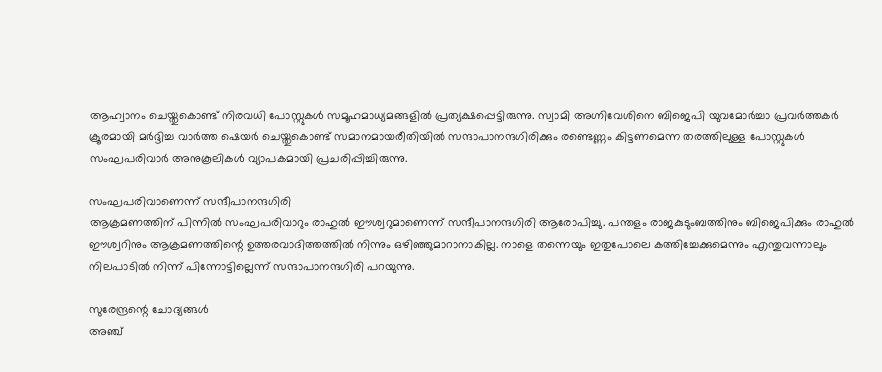ആഹ്വാനം ചെയ്തുകൊണ്ട് നിരവധി പോസ്റ്റുകൾ സമൂഹമാധ്യമങ്ങളിൽ പ്രത്യക്ഷപ്പെട്ടിരുന്നു. സ്വാമി അഗ്നിവേശിനെ ബിജെപി യുവമോർച്ചാ പ്രവർത്തകർ ക്രൂരമായി മർദ്ദിച്ച വാർത്ത ഷെയർ ചെയ്തുകൊണ്ട് സമാനമായരീതിയിൽ സന്ദാപാനന്ദഗിരിക്കും രണ്ടെണ്ണം കിട്ടണമെന്ന തരത്തിലുള്ള പോസ്റ്റുകൾ സംഘപരിവാർ അനുകൂലികൾ വ്യാപകമായി പ്രചരിപ്പിച്ചിരുന്നു.

സംഘപരിവാണെന്ന് സന്ദീപാനന്ദഗിരി
ആക്രമണത്തിന് പിന്നിൽ സംഘപരിവാറും രാഹുൽ ഈശ്വറുമാണെന്ന് സന്ദീപാനന്ദഗിരി ആരോപിച്ചു. പന്തളം രാജകുടുംബത്തിനും ബിജെപിക്കും രാഹുൽ ഈശ്വറിനും ആക്രമണത്തിന്റെ ഉത്തരവാദിത്തത്തിൽ നിന്നും ഒഴിഞ്ഞുമാറാനാകില്ല. നാളെ തന്നെയും ഇതുപോലെ കത്തിച്ചേക്കുമെന്നും എന്തുവന്നാലും നിലപാടിൽ നിന്ന് പിന്നോട്ടില്ലെന്ന് സന്ദാപാനന്ദഗിരി പറയുന്നു.

സുരേന്ദ്രന്റെ ചോദ്യങ്ങൾ
അഞ്ച്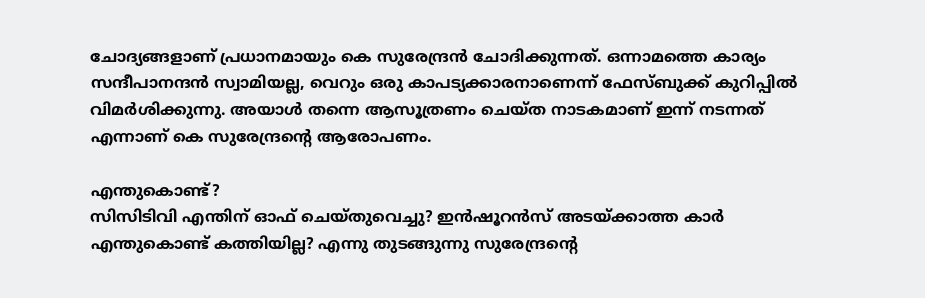ചോദ്യങ്ങളാണ് പ്രധാനമായും കെ സുരേന്ദ്രൻ ചോദിക്കുന്നത്. ഒന്നാമത്തെ കാര്യം സന്ദീപാനന്ദൻ സ്വാമിയല്ല, വെറും ഒരു കാപട്യക്കാരനാണെന്ന് ഫേസ്ബുക്ക് കുറിപ്പിൽ വിമർശിക്കുന്നു. അയാൾ തന്നെ ആസൂത്രണം ചെയ്ത നാടകമാണ് ഇന്ന് നടന്നത് എന്നാണ് കെ സുരേന്ദ്രന്റെ ആരോപണം.

എന്തുകൊണ്ട്?
സിസിടിവി എന്തിന് ഓഫ് ചെയ്തുവെച്ചു? ഇൻഷൂറൻസ് അടയ്ക്കാത്ത കാർ എന്തുകൊണ്ട് കത്തിയില്ല? എന്നു തുടങ്ങുന്നു സുരേന്ദ്രന്റെ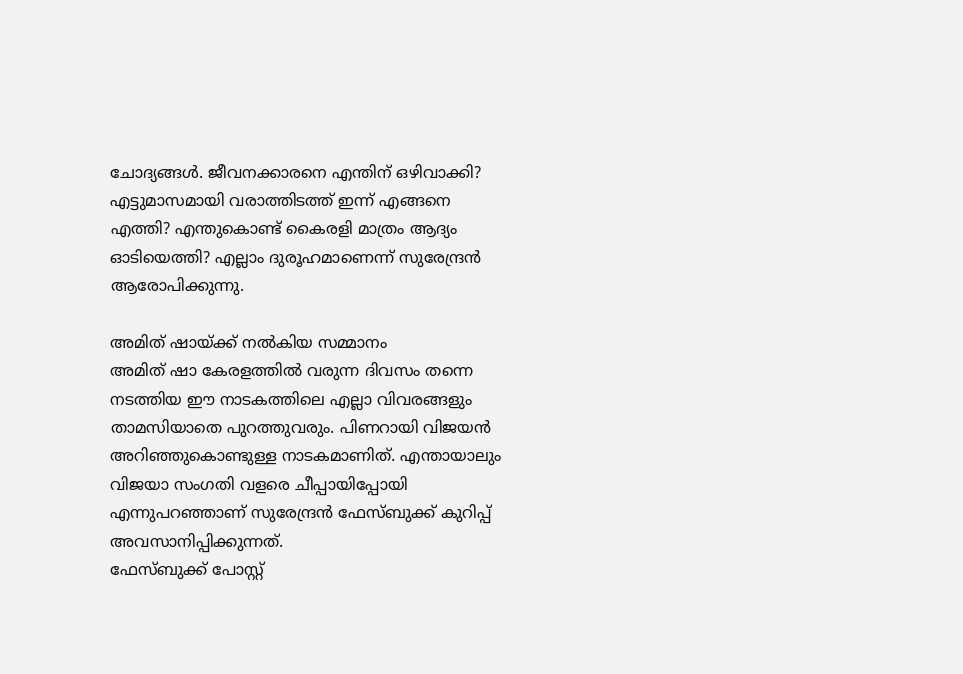ചോദ്യങ്ങൾ. ജീവനക്കാരനെ എന്തിന് ഒഴിവാക്കി? എട്ടുമാസമായി വരാത്തിടത്ത് ഇന്ന് എങ്ങനെ എത്തി? എന്തുകൊണ്ട് കൈരളി മാത്രം ആദ്യം ഓടിയെത്തി? എല്ലാം ദുരൂഹമാണെന്ന് സുരേന്ദ്രൻ ആരോപിക്കുന്നു.

അമിത് ഷായ്ക്ക് നൽകിയ സമ്മാനം
അമിത് ഷാ കേരളത്തിൽ വരുന്ന ദിവസം തന്നെ നടത്തിയ ഈ നാടകത്തിലെ എല്ലാ വിവരങ്ങളും താമസിയാതെ പുറത്തുവരും. പിണറായി വിജയൻ അറിഞ്ഞുകൊണ്ടുള്ള നാടകമാണിത്. എന്തായാലും വിജയാ സംഗതി വളരെ ചീപ്പായിപ്പോയി എന്നുപറഞ്ഞാണ് സുരേന്ദ്രൻ ഫേസ്ബുക്ക് കുറിപ്പ് അവസാനിപ്പിക്കുന്നത്.
ഫേസ്ബുക്ക് പോസ്റ്റ്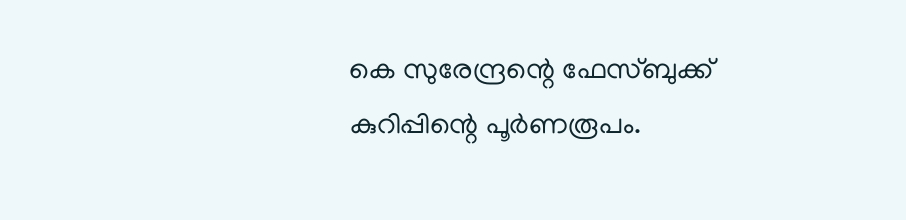കെ സുരേന്ദ്രന്റെ ഫേസ്ബുക്ക് കുറിപ്പിന്റെ പൂർണരൂപം.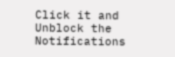Click it and Unblock the Notifications